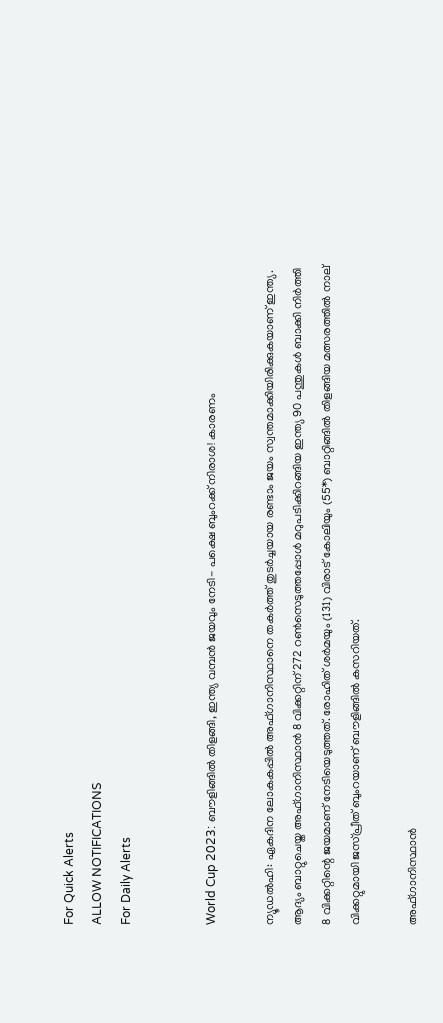For Quick Alerts
ALLOW NOTIFICATIONS
For Daily Alerts


World Cup 2023: ബൗളിങ്ങില്‍ തിളങ്ങി, ഇന്ത്യ വമ്പന്‍ ജയവും നേടി- പക്ഷെ ബുംറക്ക് നിരാശ! കാരണം

ന്യൂഡല്‍ഹി: ഏകദിന ലോകകപ്പില്‍ അഫ്ഗാനിസ്ഥാനെ തകര്‍ത്ത് തുടര്‍ച്ചയായ രണ്ടാം ജയം സ്വന്തമാക്കിയിരിക്കുകയാണ് ഇന്ത്യ. ആദ്യം ബാറ്റുചെയ്ത അഫ്ഗാനിസ്ഥാന്‍ 8 വിക്കറ്റിന് 272 റണ്‍സെടുത്തപ്പോള്‍ മറുപടിക്കിറങ്ങിയ ഇന്ത്യ 90 പന്തുകള്‍ ബാക്കി നിര്‍ത്തി 8 വിക്കറ്റിന്റെ ജയമാണ് നേടിയെടുത്തത്. രോഹിത് ശര്‍മയും (131) വിരാട് കോലിയും (55*) ബാറ്റിങ്ങില്‍ തിളങ്ങിയ മത്സരത്തില്‍ നാല് വിക്കറ്റുമായി ജസ്പ്രീത് ബുംറയാണ് ബൗളിങ്ങില്‍ കസറിയത്.

അഫ്ഗാനിസ്ഥാന്‍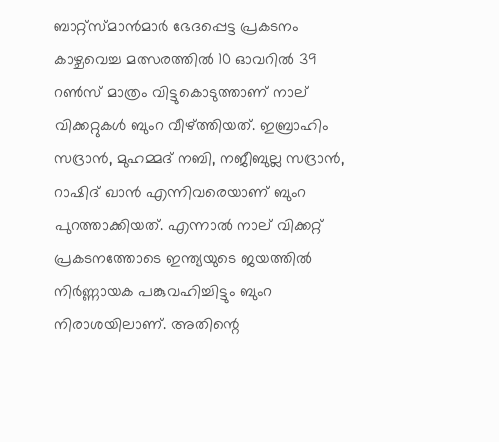ബാറ്റ്‌സ്മാന്‍മാര്‍ ഭേദപ്പെട്ട പ്രകടനം കാഴ്ചവെച്ച മത്സരത്തില്‍ 10 ഓവറില്‍ 39 റണ്‍സ് മാത്രം വിട്ടുകൊടുത്താണ് നാല് വിക്കറ്റുകള്‍ ബുംറ വീഴ്ത്തിയത്. ഇബ്രാഹിം സദ്രാന്‍, മുഹമ്മദ് നബി, നജീബുല്ല സദ്രാന്‍, റാഷിദ് ഖാന്‍ എന്നിവരെയാണ് ബുംറ പുറത്താക്കിയത്. എന്നാല്‍ നാല് വിക്കറ്റ് പ്രകടനത്തോടെ ഇന്ത്യയുടെ ജയത്തില്‍ നിര്‍ണ്ണായക പങ്കുവഹിച്ചിട്ടും ബുംറ നിരാശയിലാണ്. അതിന്റെ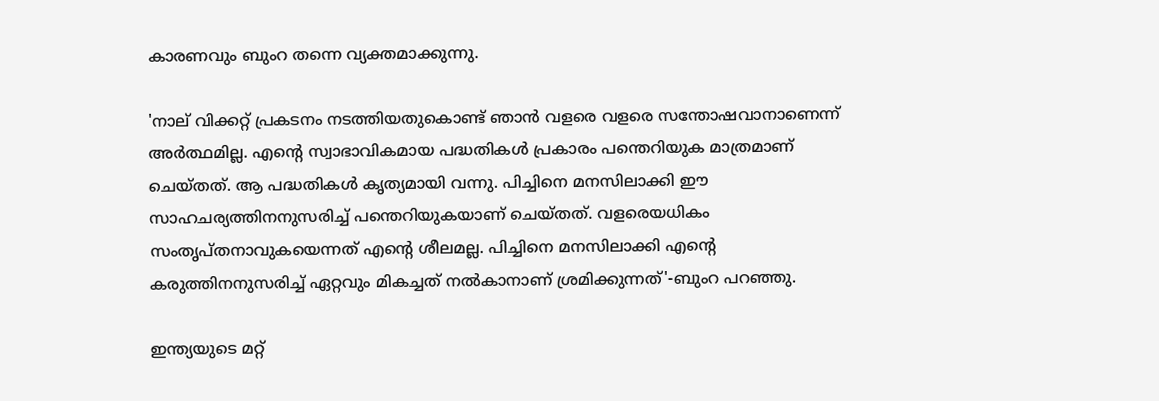കാരണവും ബുംറ തന്നെ വ്യക്തമാക്കുന്നു.

'നാല് വിക്കറ്റ് പ്രകടനം നടത്തിയതുകൊണ്ട് ഞാന്‍ വളരെ വളരെ സന്തോഷവാനാണെന്ന് അര്‍ത്ഥമില്ല. എന്റെ സ്വാഭാവികമായ പദ്ധതികള്‍ പ്രകാരം പന്തെറിയുക മാത്രമാണ് ചെയ്തത്. ആ പദ്ധതികള്‍ കൃത്യമായി വന്നു. പിച്ചിനെ മനസിലാക്കി ഈ സാഹചര്യത്തിനനുസരിച്ച് പന്തെറിയുകയാണ് ചെയ്തത്. വളരെയധികം സംതൃപ്തനാവുകയെന്നത് എന്റെ ശീലമല്ല. പിച്ചിനെ മനസിലാക്കി എന്റെ കരുത്തിനനുസരിച്ച് ഏറ്റവും മികച്ചത് നല്‍കാനാണ് ശ്രമിക്കുന്നത്'-ബുംറ പറഞ്ഞു.

ഇന്ത്യയുടെ മറ്റ്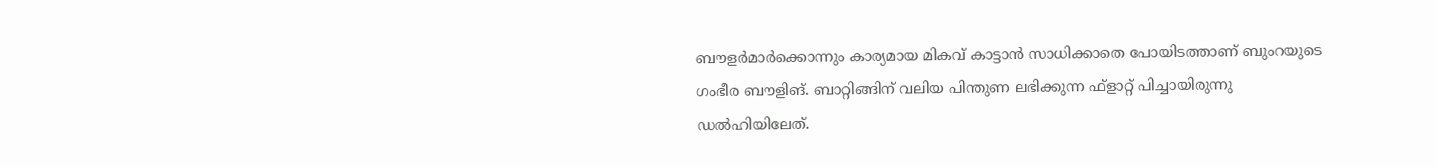ബൗളര്‍മാര്‍ക്കൊന്നും കാര്യമായ മികവ് കാട്ടാന്‍ സാധിക്കാതെ പോയിടത്താണ് ബുംറയുടെ ഗംഭീര ബൗളിങ്. ബാറ്റിങ്ങിന് വലിയ പിന്തുണ ലഭിക്കുന്ന ഫ്‌ളാറ്റ് പിച്ചായിരുന്നു ഡല്‍ഹിയിലേത്.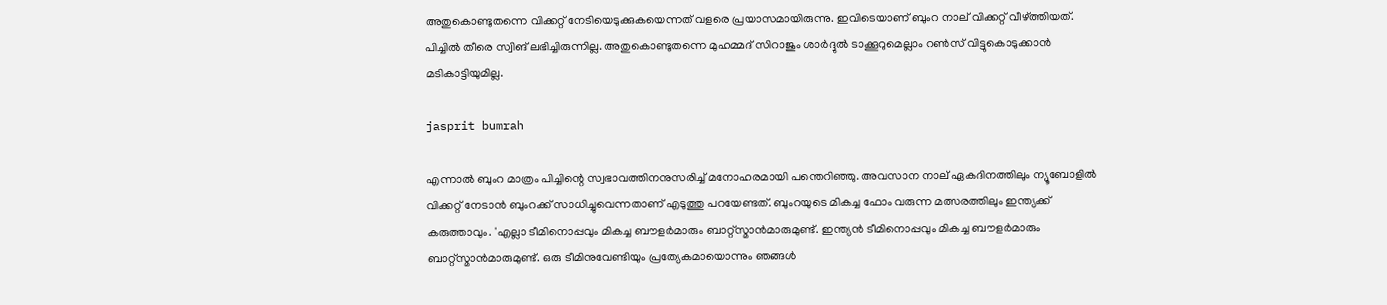അതുകൊണ്ടുതന്നെ വിക്കറ്റ് നേടിയെടുക്കുകയെന്നത് വളരെ പ്രയാസമായിരുന്നു. ഇവിടെയാണ് ബുംറ നാല് വിക്കറ്റ് വീഴ്ത്തിയത്. പിച്ചില്‍ തീരെ സ്വിങ് ലഭിച്ചിരുന്നില്ല. അതുകൊണ്ടുതന്നെ മുഹമ്മദ് സിറാജും ശാര്‍ദ്ദുല്‍ ടാക്കൂറുമെല്ലാം റണ്‍സ് വിട്ടുകൊടുക്കാന്‍ മടികാട്ടിയുമില്ല.

jasprit bumrah

എന്നാല്‍ ബുംറ മാത്രം പിച്ചിന്റെ സ്വഭാവത്തിനനുസരിച്ച് മനോഹരമായി പന്തെറിഞ്ഞു. അവസാന നാല് ഏകദിനത്തിലും ന്യൂബോളില്‍ വിക്കറ്റ് നേടാന്‍ ബുംറക്ക് സാധിച്ചുവെന്നതാണ് എടുത്തു പറയേണ്ടത്. ബുംറയുടെ മികച്ച ഫോം വരുന്ന മത്സരത്തിലും ഇന്ത്യക്ക് കരുത്താവും. 'എല്ലാ ടീമിനൊപ്പവും മികച്ച ബൗളര്‍മാരും ബാറ്റ്‌സ്മാന്‍മാരുമുണ്ട്. ഇന്ത്യന്‍ ടീമിനൊപ്പവും മികച്ച ബൗളര്‍മാരും ബാറ്റ്‌സ്മാന്‍മാരുമുണ്ട്. ഒരു ടീമിനുവേണ്ടിയും പ്രത്യേകമായൊന്നും ഞങ്ങള്‍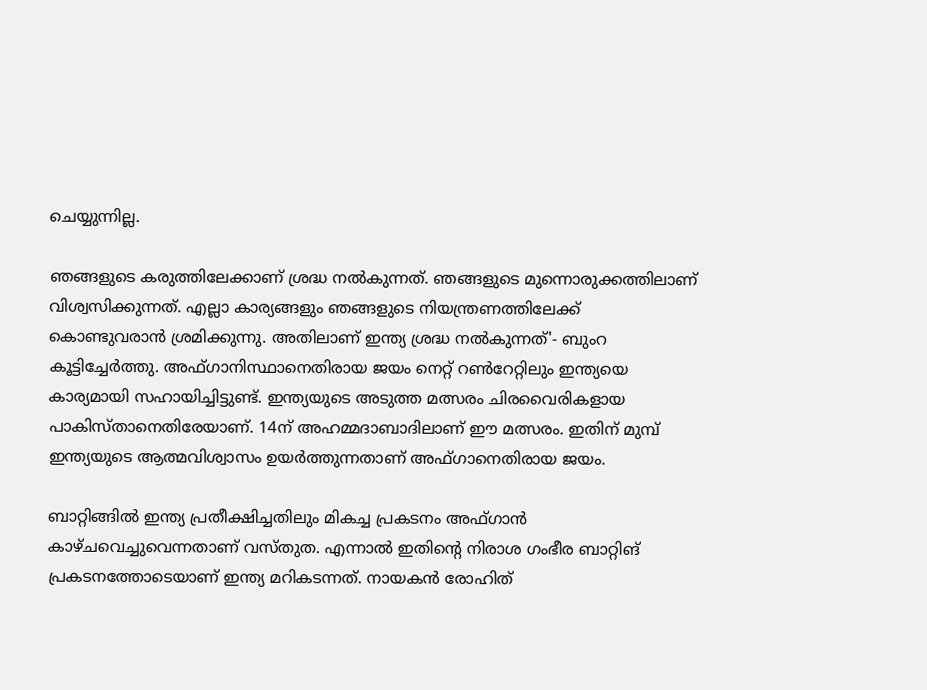ചെയ്യുന്നില്ല.

ഞങ്ങളുടെ കരുത്തിലേക്കാണ് ശ്രദ്ധ നല്‍കുന്നത്. ഞങ്ങളുടെ മുന്നൊരുക്കത്തിലാണ് വിശ്വസിക്കുന്നത്. എല്ലാ കാര്യങ്ങളും ഞങ്ങളുടെ നിയന്ത്രണത്തിലേക്ക് കൊണ്ടുവരാന്‍ ശ്രമിക്കുന്നു. അതിലാണ് ഇന്ത്യ ശ്രദ്ധ നല്‍കുന്നത്'- ബുംറ കൂട്ടിച്ചേര്‍ത്തു. അഫ്ഗാനിസ്ഥാനെതിരായ ജയം നെറ്റ് റണ്‍റേറ്റിലും ഇന്ത്യയെ കാര്യമായി സഹായിച്ചിട്ടുണ്ട്. ഇന്ത്യയുടെ അടുത്ത മത്സരം ചിരവൈരികളായ പാകിസ്താനെതിരേയാണ്. 14ന് അഹമ്മദാബാദിലാണ് ഈ മത്സരം. ഇതിന് മുമ്പ് ഇന്ത്യയുടെ ആത്മവിശ്വാസം ഉയര്‍ത്തുന്നതാണ് അഫ്ഗാനെതിരായ ജയം.

ബാറ്റിങ്ങില്‍ ഇന്ത്യ പ്രതീക്ഷിച്ചതിലും മികച്ച പ്രകടനം അഫ്ഗാന്‍ കാഴ്ചവെച്ചുവെന്നതാണ് വസ്തുത. എന്നാല്‍ ഇതിന്റെ നിരാശ ഗംഭീര ബാറ്റിങ് പ്രകടനത്തോടെയാണ് ഇന്ത്യ മറികടന്നത്. നായകന്‍ രോഹിത്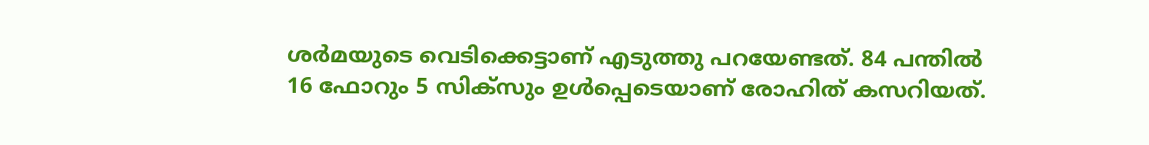ശര്‍മയുടെ വെടിക്കെട്ടാണ് എടുത്തു പറയേണ്ടത്. 84 പന്തില്‍ 16 ഫോറും 5 സിക്‌സും ഉള്‍പ്പെടെയാണ് രോഹിത് കസറിയത്.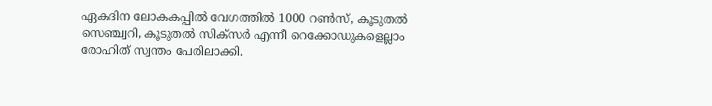ഏകദിന ലോകകപ്പില്‍ വേഗത്തില്‍ 1000 റണ്‍സ്, കൂടുതല്‍ സെഞ്ച്വറി, കൂടുതല്‍ സിക്‌സര്‍ എന്നീ റെക്കോഡുകളെല്ലാം രോഹിത് സ്വന്തം പേരിലാക്കി.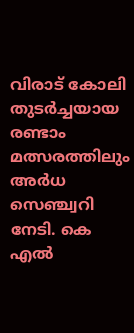വിരാട് കോലി തുടര്‍ച്ചയായ രണ്ടാം മത്സരത്തിലും അര്‍ധ സെഞ്ച്വറി നേടി. കെ എല്‍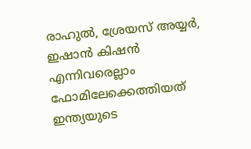രാഹുല്‍, ശ്രേയസ് അയ്യര്‍, ഇഷാന്‍ കിഷന്‍ എന്നിവരെല്ലാം ഫോമിലേക്കെത്തിയത് ഇന്ത്യയുടെ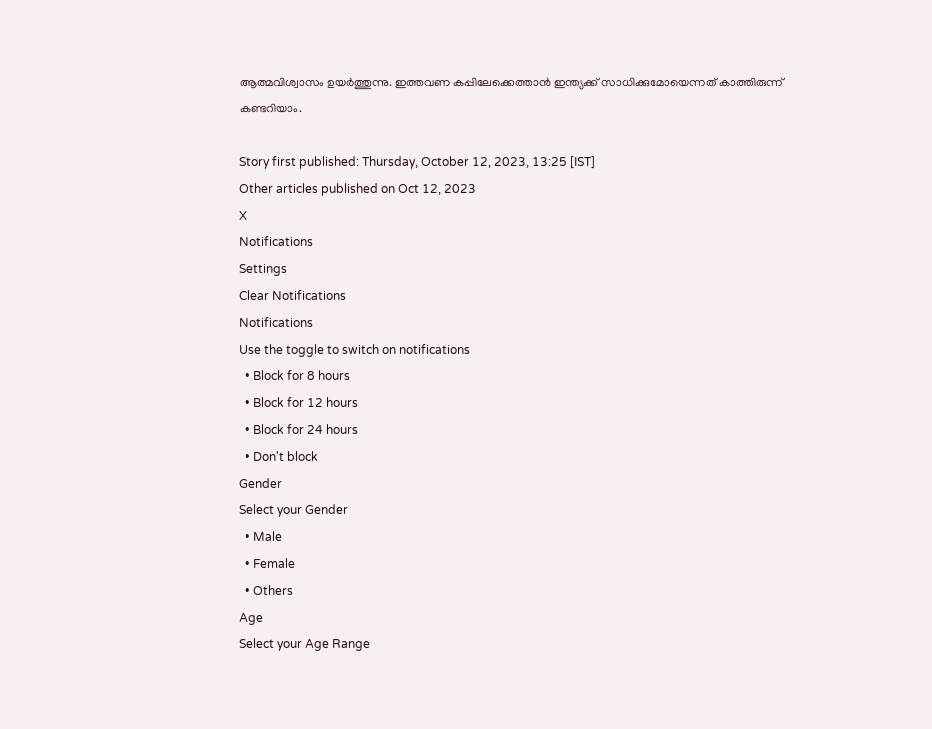ആത്മവിശ്വാസം ഉയര്‍ത്തുന്നു. ഇത്തവണ കപ്പിലേക്കെത്താന്‍ ഇന്ത്യക്ക് സാധിക്കുമോയെന്നത് കാത്തിരുന്ന് കണ്ടറിയാം.

Story first published: Thursday, October 12, 2023, 13:25 [IST]
Other articles published on Oct 12, 2023
X
Notifications
Settings
Clear Notifications
Notifications
Use the toggle to switch on notifications
  • Block for 8 hours
  • Block for 12 hours
  • Block for 24 hours
  • Don't block
Gender
Select your Gender
  • Male
  • Female
  • Others
Age
Select your Age Range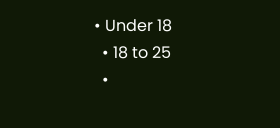• Under 18
  • 18 to 25
  •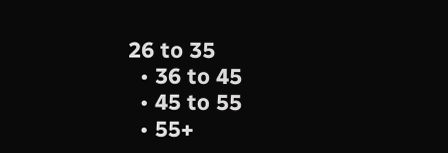26 to 35
  • 36 to 45
  • 45 to 55
  • 55+